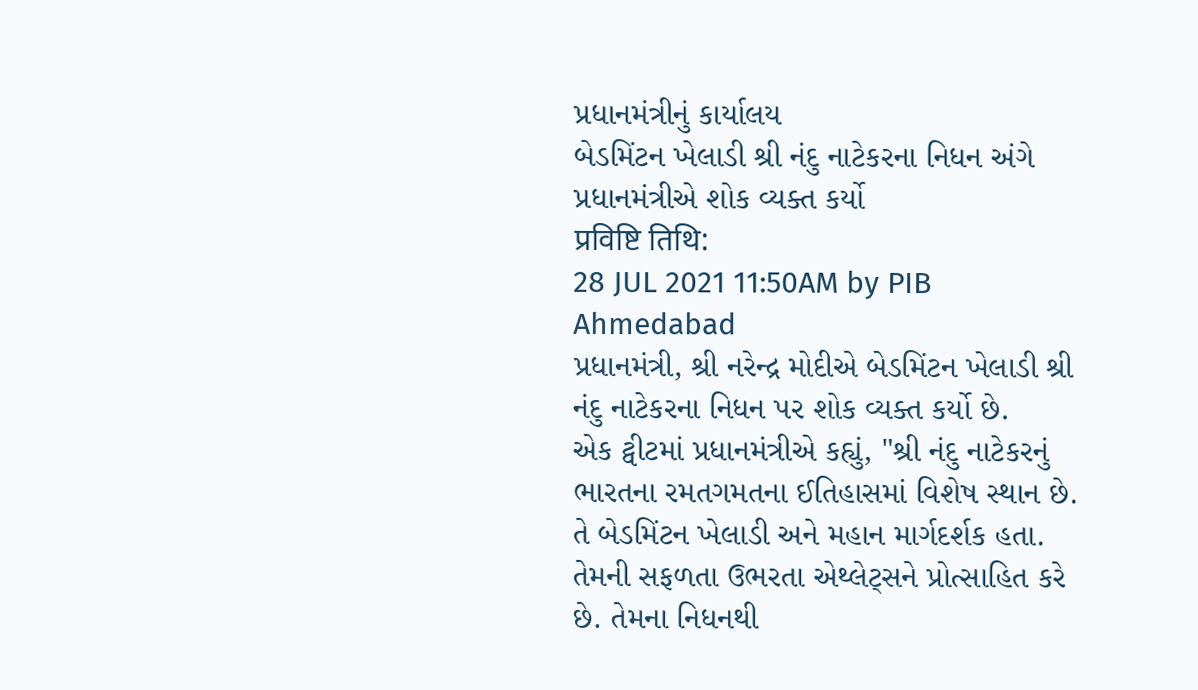પ્રધાનમંત્રીનું કાર્યાલય
બેડમિંટન ખેલાડી શ્રી નંદુ નાટેકરના નિધન અંગે પ્રધાનમંત્રીએ શોક વ્યક્ત કર્યો
प्रविष्टि तिथि:
28 JUL 2021 11:50AM by PIB Ahmedabad
પ્રધાનમંત્રી, શ્રી નરેન્દ્ર મોદીએ બેડમિંટન ખેલાડી શ્રી નંદુ નાટેકરના નિધન પર શોક વ્યક્ત કર્યો છે.
એક ટ્વીટમાં પ્રધાનમંત્રીએ કહ્યું, "શ્રી નંદુ નાટેકરનું ભારતના રમતગમતના ઈતિહાસમાં વિશેષ સ્થાન છે. તે બેડમિંટન ખેલાડી અને મહાન માર્ગદર્શક હતા. તેમની સફળતા ઉભરતા એથ્લેટ્સને પ્રોત્સાહિત કરે છે. તેમના નિધનથી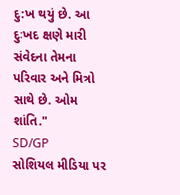દુ:ખ થયું છે. આ દુઃખદ ક્ષણે મારી સંવેદના તેમના પરિવાર અને મિત્રો સાથે છે. ઓમ શાંતિ."
SD/GP
સોશિયલ મીડિયા પર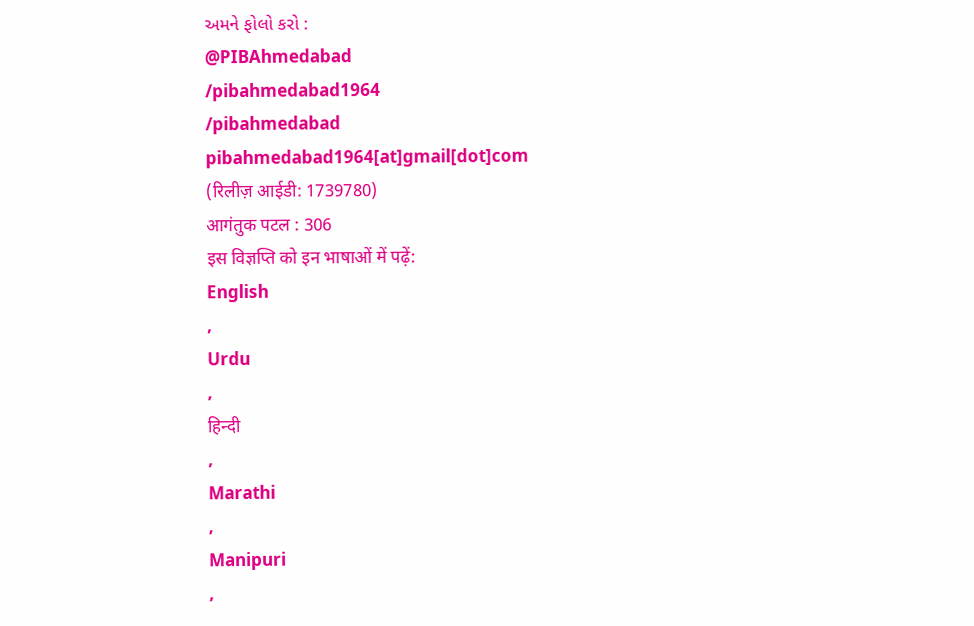અમને ફોલો કરો :
@PIBAhmedabad
/pibahmedabad1964
/pibahmedabad
pibahmedabad1964[at]gmail[dot]com
(रिलीज़ आईडी: 1739780)
आगंतुक पटल : 306
इस विज्ञप्ति को इन भाषाओं में पढ़ें:
English
,
Urdu
,
हिन्दी
,
Marathi
,
Manipuri
,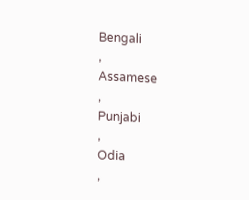Bengali
,
Assamese
,
Punjabi
,
Odia
,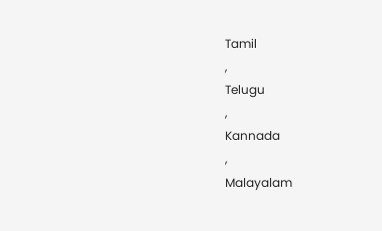Tamil
,
Telugu
,
Kannada
,
Malayalam